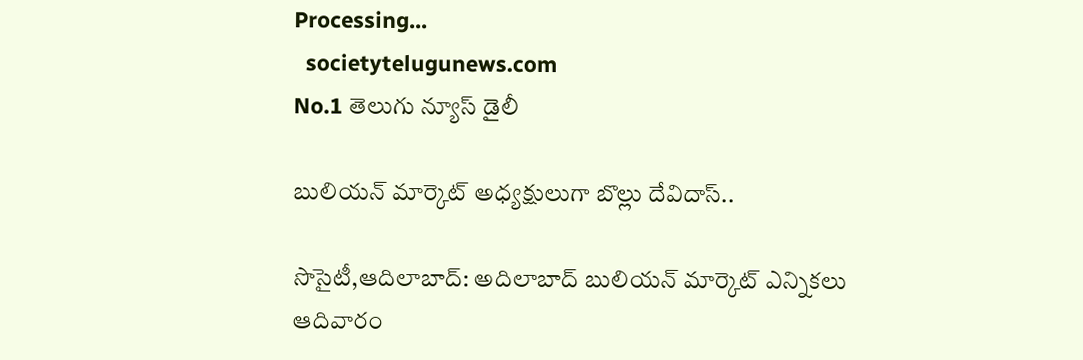Processing...
  societytelugunews.com
No.1 తెలుగు న్యూస్ డైలీ

బులియన్ మార్కెట్ అధ్యక్షులుగా బొల్లు దేవిదాస్..

సొసైటీ,ఆదిలాబాద్: అదిలాబాద్ బులియన్ మార్కెట్ ఎన్నికలు ఆదివారం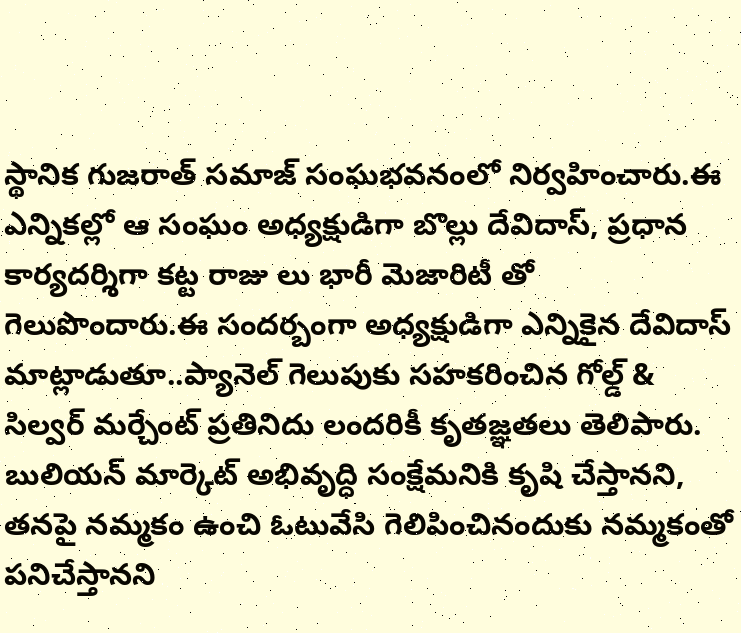స్థానిక గుజరాత్ సమాజ్ సంఘభవనంలో నిర్వహించారు.ఈ ఎన్నికల్లో ఆ సంఘం అధ్యక్షుడిగా బొల్లు దేవిదాస్, ప్రధాన కార్యదర్శిగా కట్ట రాజు లు భారీ మెజారిటీ తో గెలుపొందారు.ఈ సందర్బంగా అధ్యక్షుడిగా ఎన్నికైన దేవిదాస్ మాట్లాడుతూ..ప్యానెల్ గెలుపుకు సహకరించిన గోల్డ్ & సిల్వర్ మర్చేంట్ ప్రతినిదు లందరికీ కృతజ్ఞతలు తెలిపారు. బులియన్ మార్కెట్ అభివృద్ధి సంక్షేమనికి కృషి చేస్తానని, తనపై నమ్మకం ఉంచి ఓటువేసి గెలిపించినందుకు నమ్మకంతో పనిచేస్తానని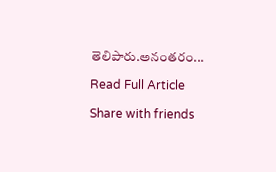తెలిపారు.అనంతరం...

Read Full Article

Share with friends